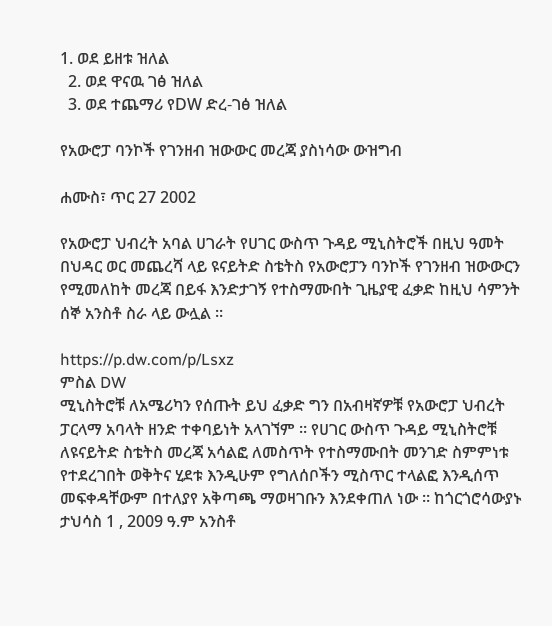1. ወደ ይዘቱ ዝለል
  2. ወደ ዋናዉ ገፅ ዝለል
  3. ወደ ተጨማሪ የDW ድረ-ገፅ ዝለል

የአውሮፓ ባንኮች የገንዘብ ዝውውር መረጃ ያስነሳው ውዝግብ

ሐሙስ፣ ጥር 27 2002

የአውሮፓ ህብረት አባል ሀገራት የሀገር ውስጥ ጉዳይ ሚኒስትሮች በዚህ ዓመት በህዳር ወር መጨረሻ ላይ ዩናይትድ ስቴትስ የአውሮፓን ባንኮች የገንዘብ ዝውውርን የሚመለከት መረጃ በይፋ እንድታገኝ የተስማሙበት ጊዜያዊ ፈቃድ ከዚህ ሳምንት ሰኞ አንስቶ ስራ ላይ ውሏል ።

https://p.dw.com/p/Lsxz
ምስል DW
ሚኒስትሮቹ ለአሜሪካን የሰጡት ይህ ፈቃድ ግን በአብዛኛዎቹ የአውሮፓ ህብረት ፓርላማ አባላት ዘንድ ተቀባይነት አላገኘም ። የሀገር ውስጥ ጉዳይ ሚኒስትሮቹ ለዩናይትድ ስቴትስ መረጃ አሳልፎ ለመስጥት የተስማሙበት መንገድ ስምምነቱ የተደረገበት ወቅትና ሂደቱ እንዲሁም የግለሰቦችን ሚስጥር ተላልፎ እንዲሰጥ መፍቀዳቸውም በተለያየ አቅጣጫ ማወዛገቡን እንደቀጠለ ነው ። ከጎርጎሮሳውያኑ ታህሳስ 1 , 2009 ዓ.ም አንስቶ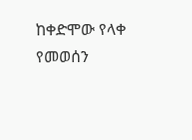ከቀድሞው የላቀ የመወሰን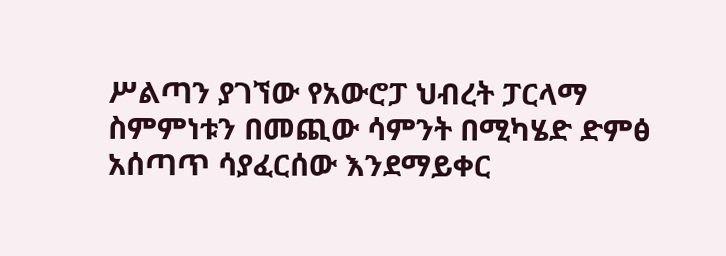ሥልጣን ያገኘው የአውሮፓ ህብረት ፓርላማ ስምምነቱን በመጪው ሳምንት በሚካሄድ ድምፅ አሰጣጥ ሳያፈርሰው እንደማይቀር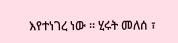እየተነገረ ነው ። ሂሩት መለሰ ፣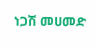ነጋሽ መሀመድ